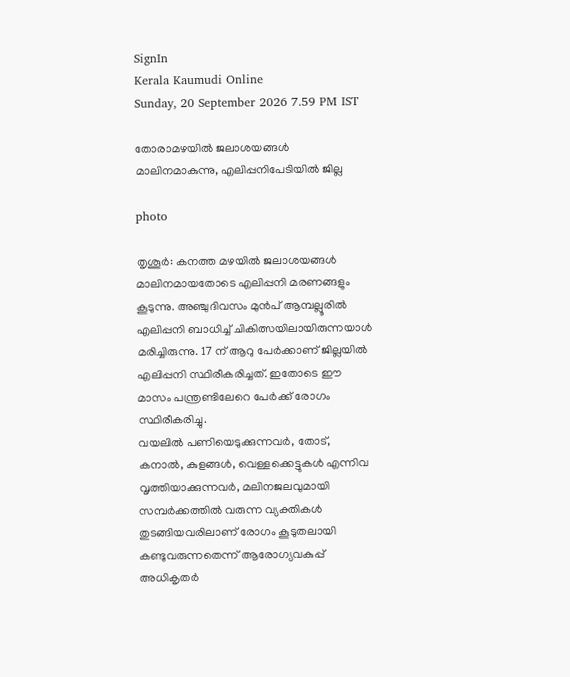SignIn
Kerala Kaumudi Online
Sunday, 20 September 2026 7.59 PM IST

തോരാമഴയിൽ ജലാശയങ്ങൾ മാലിനമാകുന്നു, എലിപ്പനിപേടിയിൽ ജില്ല

photo

തൃശൂർ: കനത്ത മഴയിൽ ജലാശയങ്ങൾ മാലിനമായതോടെ എലിപ്പനി മരണങ്ങളും കൂടുന്നു. അഞ്ചുദിവസം മുൻപ് ആമ്പല്ലൂരിൽ എലിപ്പനി ബാധിച്ച് ചികിത്സയിലായിരുന്നയാൾ മരിച്ചിരുന്നു. 17 ന് ആറു പേർക്കാണ് ജില്ലയിൽ എലിപ്പനി സ്ഥിരീകരിച്ചത്. ഇതോടെ ഈ മാസം പന്ത്രണ്ടിലേറെ പേർക്ക് രോഗം സ്ഥിരീകരിച്ചു.
വയലിൽ പണിയെടുക്കുന്നവർ, തോട്, കനാൽ, കുളങ്ങൾ, വെള്ളക്കെട്ടുകൾ എന്നിവ വൃത്തിയാക്കുന്നവർ, മലിനജലവുമായി സമ്പർക്കത്തിൽ വരുന്ന വ്യക്തികൾ തുടങ്ങിയവരിലാണ് രോഗം കൂടുതലായി കണ്ടുവരുന്നതെന്ന് ആരോഗ്യവകുപ്പ് അധികൃതർ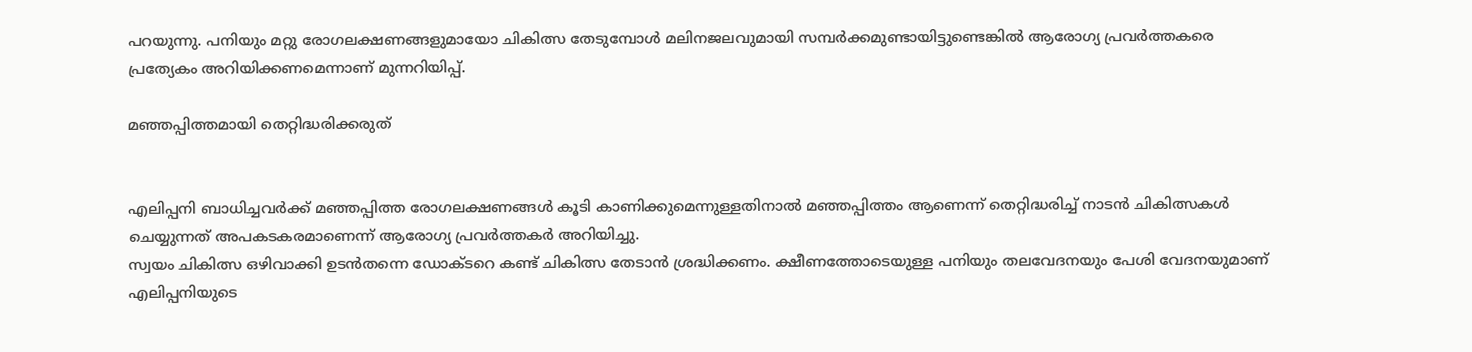പറയുന്നു. പനിയും മറ്റു രോഗലക്ഷണങ്ങളുമായോ ചികിത്സ തേടുമ്പോൾ മലിനജലവുമായി സമ്പർക്കമുണ്ടായിട്ടുണ്ടെങ്കിൽ ആരോഗ്യ പ്രവർത്തകരെ പ്രത്യേകം അറിയിക്കണമെന്നാണ് മുന്നറിയിപ്പ്.

മഞ്ഞപ്പിത്തമായി തെറ്റിദ്ധരിക്കരുത്


എലിപ്പനി ബാധിച്ചവർക്ക് മഞ്ഞപ്പിത്ത രോഗലക്ഷണങ്ങൾ കൂടി കാണിക്കുമെന്നുള്ളതിനാൽ മഞ്ഞപ്പിത്തം ആണെന്ന് തെറ്റിദ്ധരിച്ച് നാടൻ ചികിത്സകൾ ചെയ്യുന്നത് അപകടകരമാണെന്ന് ആരോഗ്യ പ്രവർത്തകർ അറിയിച്ചു.
സ്വയം ചികിത്സ ഒഴിവാക്കി ഉടൻതന്നെ ഡോക്ടറെ കണ്ട് ചികിത്സ തേടാൻ ശ്രദ്ധിക്കണം. ക്ഷീണത്തോടെയുള്ള പനിയും തലവേദനയും പേശി വേദനയുമാണ് എലിപ്പനിയുടെ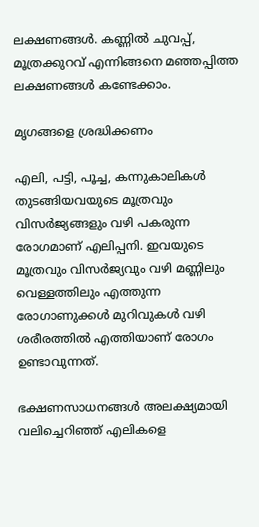ലക്ഷണങ്ങൾ. കണ്ണിൽ ചുവപ്പ്, മൂത്രക്കുറവ് എന്നിങ്ങനെ മഞ്ഞപ്പിത്ത ലക്ഷണങ്ങൾ കണ്ടേക്കാം.

മൃഗങ്ങളെ ശ്രദ്ധിക്കണം

എലി, പട്ടി, പൂച്ച, കന്നുകാലികൾ തുടങ്ങിയവയുടെ മൂത്രവും വിസർജ്യങ്ങളും വഴി പകരുന്ന രോഗമാണ് എലിപ്പനി. ഇവയുടെ മൂത്രവും വിസർജ്യവും വഴി മണ്ണിലും വെള്ളത്തിലും എത്തുന്ന രോഗാണുക്കൾ മുറിവുകൾ വഴി ശരീരത്തിൽ എത്തിയാണ് രോഗം ഉണ്ടാവുന്നത്.

ഭക്ഷണസാധനങ്ങൾ അലക്ഷ്യമായി വലിച്ചെറിഞ്ഞ് എലികളെ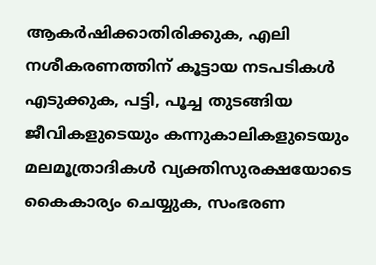ആകർഷിക്കാതിരിക്കുക, എലി നശീകരണത്തിന് കൂട്ടായ നടപടികൾ എടുക്കുക, പട്ടി, പൂച്ച തുടങ്ങിയ ജീവികളുടെയും കന്നുകാലികളുടെയും മലമൂത്രാദികൾ വ്യക്തിസുരക്ഷയോടെ കൈകാര്യം ചെയ്യുക, സംഭരണ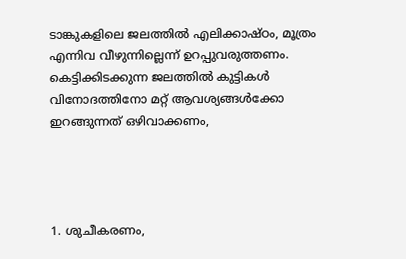ടാങ്കുകളിലെ ജലത്തിൽ എലിക്കാഷ്ഠം, മൂത്രം എന്നിവ വീഴുന്നില്ലെന്ന് ഉറപ്പുവരുത്തണം.
കെട്ടിക്കിടക്കുന്ന ജലത്തിൽ കുട്ടികൾ വിനോദത്തിനോ മറ്റ് ആവശ്യങ്ങൾക്കോ ഇറങ്ങുന്നത് ഒഴിവാക്കണം,




1. ശുചീകരണം,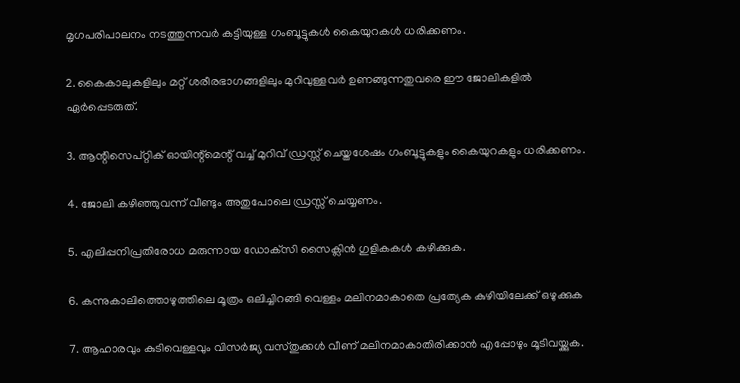മൃഗപരിപാലനം നടത്തുന്നവർ കട്ടിയുള്ള ഗംബൂട്ടുകൾ കൈയുറകൾ ധരിക്കണം.

2. കൈകാലുകളിലും മറ്റ് ശരീരഭാഗങ്ങളിലും മുറിവുള്ളവർ ഉണങ്ങുന്നതുവരെ ഈ ജോലികളിൽ ഏർപ്പെടരുത്.

3. ആന്റിസെപ്റ്റിക് ഓയിന്റ്‌മെന്റ് വച്ച് മുറിവ് ഡ്രസ്സ് ചെയ്തശേഷം ഗംബൂട്ടുകളും കൈയുറകളും ധരിക്കണം.

4. ജോലി കഴിഞ്ഞുവന്ന് വീണ്ടും അതുപോലെ ഡ്രസ്സ് ചെയ്യണം.

5. എലിപ്പനിപ്രതിരോധ മരുന്നായ ഡോക്‌സി സൈക്ലിൻ ഗുളികകൾ കഴിക്കുക.

6. കന്നുകാലിത്തൊഴുത്തിലെ മൂത്രം ഒലിച്ചിറങ്ങി വെള്ളം മലിനമാകാതെ പ്രത്യേക കുഴിയിലേക്ക് ഒഴുക്കുക

7. ആഹാരവും കുടിവെള്ളവും വിസർജ്യ വസ്തുക്കൾ വീണ് മലിനമാകാതിരിക്കാൻ എപ്പോഴും മൂടിവയ്ക്കുക.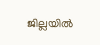ജില്ലയിൽ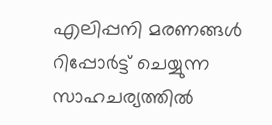എലിപ്പനി മരണങ്ങൾ റിപ്പോർട്ട് ചെയ്യുന്ന സാഹചര്യത്തിൽ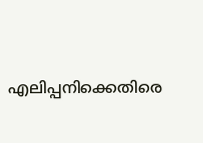എലിപ്പനിക്കെതിരെ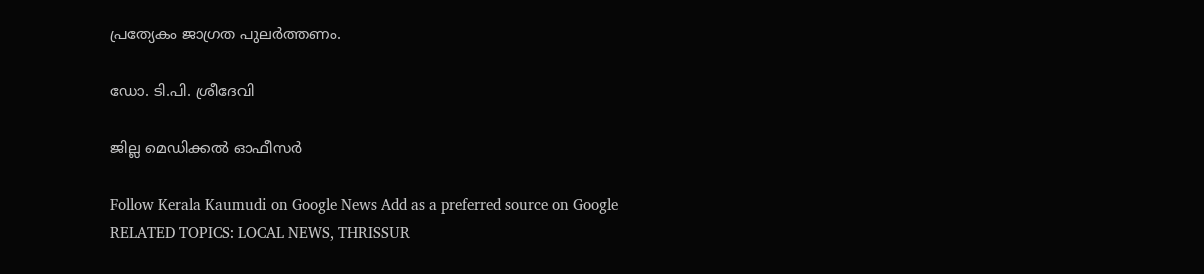പ്രത്യേകം ജാഗ്രത പുലർത്തണം.

ഡോ. ടി.പി. ശ്രീദേവി

ജില്ല മെഡിക്കൽ ഓഫീസർ

Follow Kerala Kaumudi on Google News Add as a preferred source on Google
RELATED TOPICS: LOCAL NEWS, THRISSUR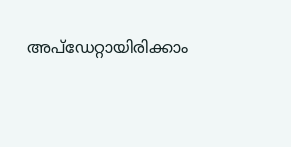അപ്ഡേറ്റായിരിക്കാം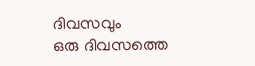ദിവസവും
ഒരു ദിവസത്തെ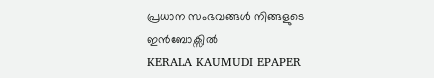പ്രധാന സംഭവങ്ങൾ നിങ്ങളുടെ ഇൻബോക്സിൽ
KERALA KAUMUDI EPAPER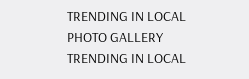TRENDING IN LOCAL
PHOTO GALLERY
TRENDING IN LOCAL